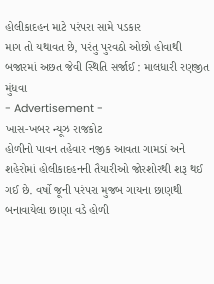હોલીકાદહન માટે પરંપરા સામે પડકાર
માગ તો યથાવત છે, પરંતુ પુરવઠો ઓછો હોવાથી બજારમાં અછત જેવી સ્થિતિ સર્જાઈ : માલધારી રણજીત મુંધવા
- Advertisement -
ખાસ-ખબર ન્યૂઝ રાજકોટ
હોળીનો પાવન તહેવાર નજીક આવતા ગામડાં અને શહેરોમાં હોલીકાદહનની તૈયારીઓ જોરશોરથી શરૂ થઈ ગઈ છે. વર્ષો જૂની પરંપરા મુજબ ગાયના છાણથી બનાવાયેલા છાણા વડે હોળી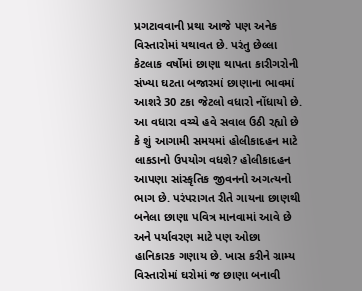પ્રગટાવવાની પ્રથા આજે પણ અનેક વિસ્તારોમાં યથાવત છે. પરંતુ છેલ્લા કેટલાક વર્ષોમાં છાણા થાપતા કારીગરોની સંખ્યા ઘટતા બજારમાં છાણાના ભાવમાં આશરે 30 ટકા જેટલો વધારો નોંધાયો છે. આ વધારા વચ્ચે હવે સવાલ ઉઠી રહ્યો છે કે શું આગામી સમયમાં હોલીકાદહન માટે લાકડાનો ઉપયોગ વધશે? હોલીકાદહન આપણા સાંસ્કૃતિક જીવનનો અગત્યનો ભાગ છે. પરંપરાગત રીતે ગાયના છાણથી બનેલા છાણા પવિત્ર માનવામાં આવે છે અને પર્યાવરણ માટે પણ ઓછા હાનિકારક ગણાય છે. ખાસ કરીને ગ્રામ્ય વિસ્તારોમાં ઘરોમાં જ છાણા બનાવી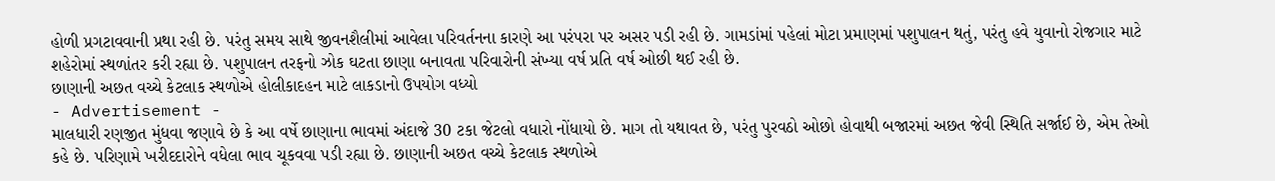હોળી પ્રગટાવવાની પ્રથા રહી છે. પરંતુ સમય સાથે જીવનશૈલીમાં આવેલા પરિવર્તનના કારણે આ પરંપરા પર અસર પડી રહી છે. ગામડાંમાં પહેલાં મોટા પ્રમાણમાં પશુપાલન થતું, પરંતુ હવે યુવાનો રોજગાર માટે શહેરોમાં સ્થળાંતર કરી રહ્યા છે. પશુપાલન તરફનો ઝોક ઘટતા છાણા બનાવતા પરિવારોની સંખ્યા વર્ષ પ્રતિ વર્ષ ઓછી થઈ રહી છે.
છાણાની અછત વચ્ચે કેટલાક સ્થળોએ હોલીકાદહન માટે લાકડાનો ઉપયોગ વધ્યો
- Advertisement -
માલધારી રણજીત મુંધવા જણાવે છે કે આ વર્ષે છાણાના ભાવમાં અંદાજે 30 ટકા જેટલો વધારો નોંધાયો છે. માગ તો યથાવત છે, પરંતુ પુરવઠો ઓછો હોવાથી બજારમાં અછત જેવી સ્થિતિ સર્જાઈ છે, એમ તેઓ કહે છે. પરિણામે ખરીદદારોને વધેલા ભાવ ચૂકવવા પડી રહ્યા છે. છાણાની અછત વચ્ચે કેટલાક સ્થળોએ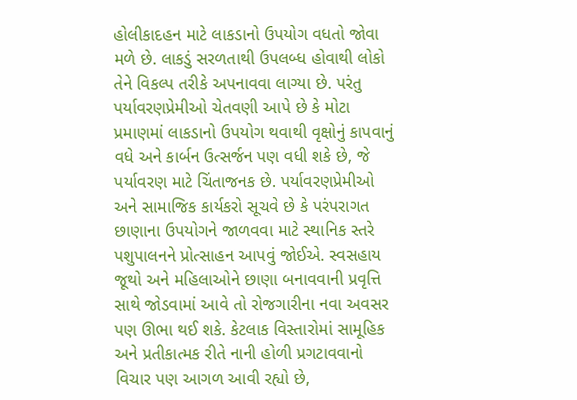હોલીકાદહન માટે લાકડાનો ઉપયોગ વધતો જોવા મળે છે. લાકડું સરળતાથી ઉપલબ્ધ હોવાથી લોકો તેને વિકલ્પ તરીકે અપનાવવા લાગ્યા છે. પરંતુ પર્યાવરણપ્રેમીઓ ચેતવણી આપે છે કે મોટા પ્રમાણમાં લાકડાનો ઉપયોગ થવાથી વૃક્ષોનું કાપવાનું વધે અને કાર્બન ઉત્સર્જન પણ વધી શકે છે, જે પર્યાવરણ માટે ચિંતાજનક છે. પર્યાવરણપ્રેમીઓ અને સામાજિક કાર્યકરો સૂચવે છે કે પરંપરાગત છાણાના ઉપયોગને જાળવવા માટે સ્થાનિક સ્તરે પશુપાલનને પ્રોત્સાહન આપવું જોઈએ. સ્વસહાય જૂથો અને મહિલાઓને છાણા બનાવવાની પ્રવૃત્તિ સાથે જોડવામાં આવે તો રોજગારીના નવા અવસર પણ ઊભા થઈ શકે. કેટલાક વિસ્તારોમાં સામૂહિક અને પ્રતીકાત્મક રીતે નાની હોળી પ્રગટાવવાનો વિચાર પણ આગળ આવી રહ્યો છે,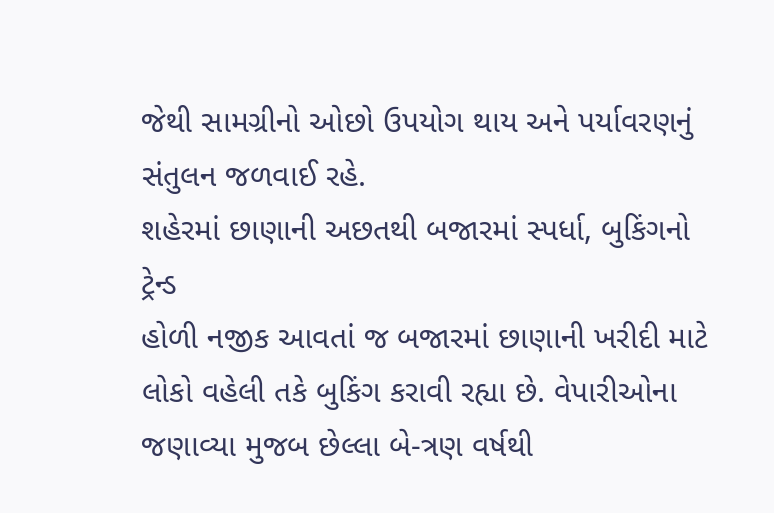જેથી સામગ્રીનો ઓછો ઉપયોગ થાય અને પર્યાવરણનું સંતુલન જળવાઈ રહે.
શહેરમાં છાણાની અછતથી બજારમાં સ્પર્ધા, બુકિંગનો ટ્રેન્ડ
હોળી નજીક આવતાં જ બજારમાં છાણાની ખરીદી માટે લોકો વહેલી તકે બુકિંગ કરાવી રહ્યા છે. વેપારીઓના જણાવ્યા મુજબ છેલ્લા બે-ત્રણ વર્ષથી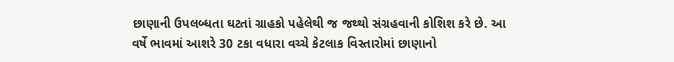છાણાની ઉપલબ્ધતા ઘટતાં ગ્રાહકો પહેલેથી જ જથ્થો સંગ્રહવાની કોશિશ કરે છે. આ વર્ષે ભાવમાં આશરે 30 ટકા વધારા વચ્ચે કેટલાક વિસ્તારોમાં છાણાનો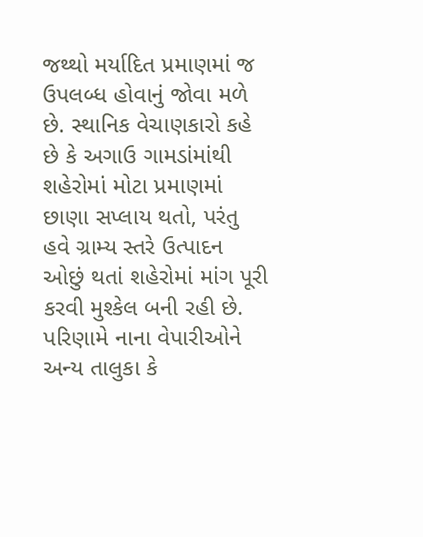જથ્થો મર્યાદિત પ્રમાણમાં જ ઉપલબ્ધ હોવાનું જોવા મળે છે. સ્થાનિક વેચાણકારો કહે છે કે અગાઉ ગામડાંમાંથી શહેરોમાં મોટા પ્રમાણમાં છાણા સપ્લાય થતો, પરંતુ હવે ગ્રામ્ય સ્તરે ઉત્પાદન ઓછું થતાં શહેરોમાં માંગ પૂરી કરવી મુશ્કેલ બની રહી છે. પરિણામે નાના વેપારીઓને અન્ય તાલુકા કે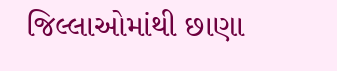જિલ્લાઓમાંથી છાણા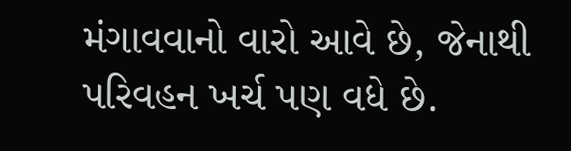મંગાવવાનો વારો આવે છે, જેનાથી પરિવહન ખર્ચ પણ વધે છે.